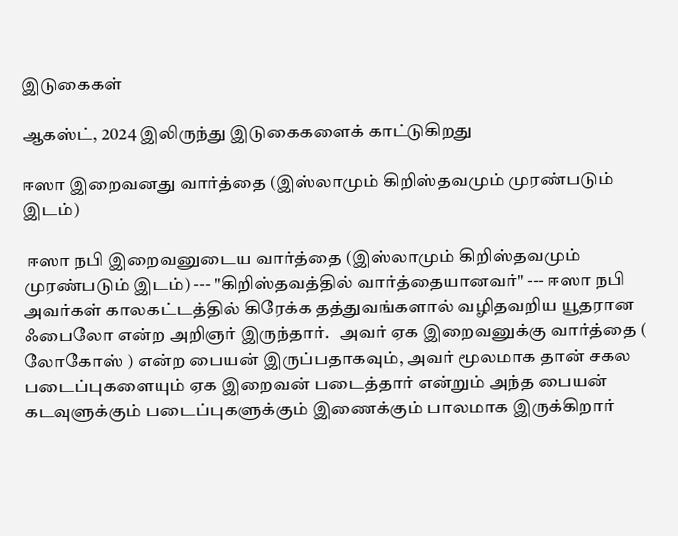இடுகைகள்

ஆகஸ்ட், 2024 இலிருந்து இடுகைகளைக் காட்டுகிறது

ஈஸா இறைவனது வார்த்தை (இஸ்லாமும் கிறிஸ்தவமும் முரண்படும் இடம்)

 ஈஸா நபி இறைவனுடைய வார்த்தை (இஸ்லாமும் கிறிஸ்தவமும் முரண்படும் இடம்) --- "கிறிஸ்தவத்தில் வார்த்தையானவர்" --- ஈஸா நபி அவர்கள் காலகட்டத்தில் கிரேக்க தத்துவங்களால் வழிதவறிய யூதரான ஃபைலோ என்ற அறிஞர் இருந்தார்.   அவர் ஏக இறைவனுக்கு வார்த்தை ( லோகோஸ் ) என்ற பையன் இருப்பதாகவும், அவர் மூலமாக தான் சகல படைப்புகளையும் ஏக இறைவன் படைத்தார் என்றும் அந்த பையன் கடவுளுக்கும் படைப்புகளுக்கும் இணைக்கும் பாலமாக இருக்கிறார்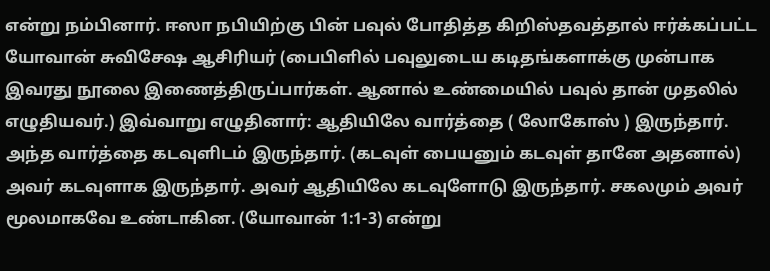என்று நம்பினார். ஈஸா நபியிற்கு பின் பவுல் போதித்த கிறிஸ்தவத்தால் ஈர்க்கப்பட்ட யோவான் சுவிசேஷ ஆசிரியர் (பைபிளில் பவுலுடைய கடிதங்களாக்கு முன்பாக இவரது நூலை இணைத்திருப்பார்கள். ஆனால் உண்மையில் பவுல் தான் முதலில் எழுதியவர்.) இவ்வாறு எழுதினார்: ஆதியிலே வார்த்தை ( லோகோஸ் ) இருந்தார். அந்த வார்த்தை கடவுளிடம் இருந்தார். (கடவுள் பையனும் கடவுள் தானே அதனால்) அவர் கடவுளாக இருந்தார். அவர் ஆதியிலே கடவுளோடு இருந்தார். சகலமும் அவர் மூலமாகவே உண்டாகின. (யோவான் 1:1-3) என்று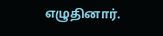எழுதினார்.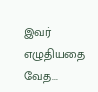இவர் எழுதியதை வேத...